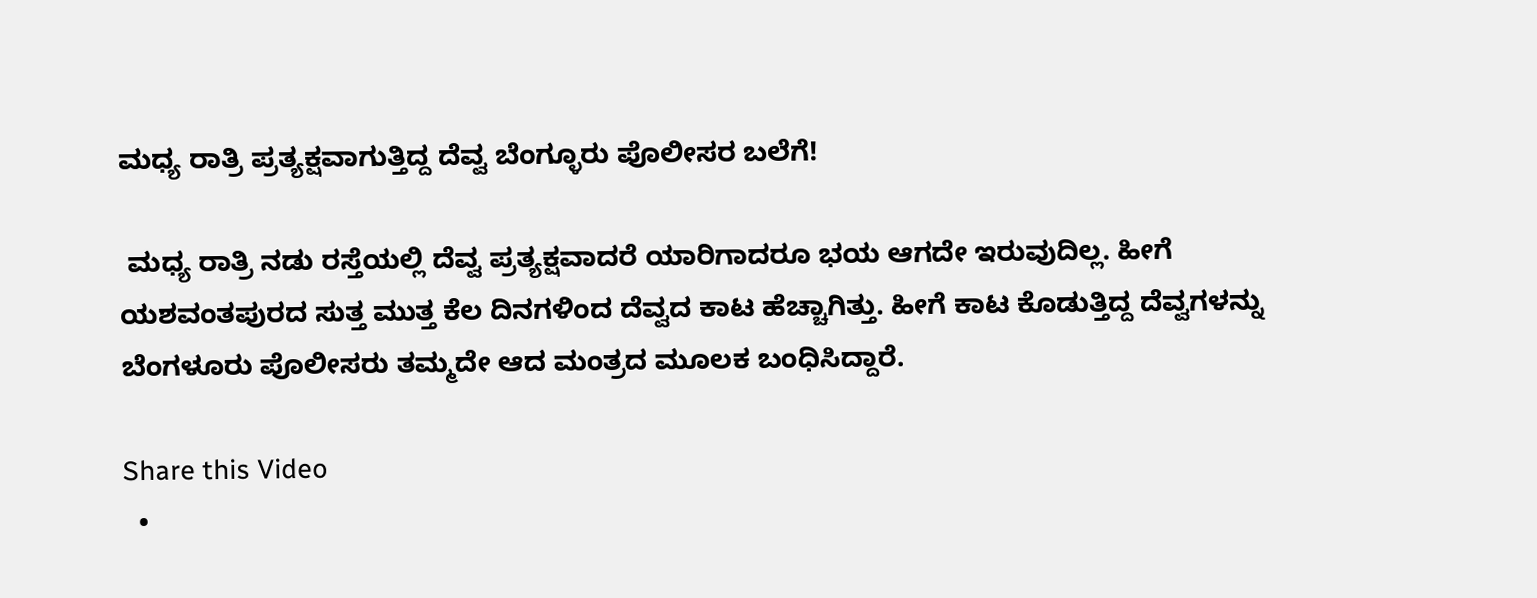ಮಧ್ಯ ರಾತ್ರಿ ಪ್ರತ್ಯಕ್ಷವಾಗುತ್ತಿದ್ದ ದೆವ್ವ ಬೆಂಗ್ಳೂರು ಪೊಲೀಸರ ಬಲೆಗೆ!

 ಮಧ್ಯ ರಾತ್ರಿ ನಡು ರಸ್ತೆಯಲ್ಲಿ ದೆವ್ವ ಪ್ರತ್ಯಕ್ಷವಾದರೆ ಯಾರಿಗಾದರೂ ಭಯ ಆಗದೇ ಇರುವುದಿಲ್ಲ. ಹೀಗೆ ಯಶವಂತಪುರದ ಸುತ್ತ ಮುತ್ತ ಕೆಲ ದಿನಗಳಿಂದ ದೆವ್ವದ ಕಾಟ ಹೆಚ್ಚಾಗಿತ್ತು. ಹೀಗೆ ಕಾಟ ಕೊಡುತ್ತಿದ್ದ ದೆವ್ವಗಳನ್ನು ಬೆಂಗಳೂರು ಪೊಲೀಸರು ತಮ್ಮದೇ ಆದ ಮಂತ್ರದ ಮೂಲಕ ಬಂಧಿಸಿದ್ದಾರೆ.

Share this Video
  •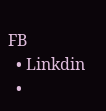FB
  • Linkdin
  •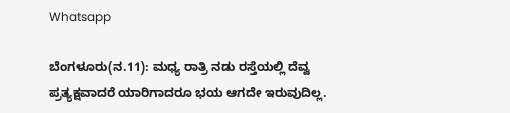Whatsapp

ಬೆಂಗಳೂರು(ನ.11): ಮಧ್ಯ ರಾತ್ರಿ ನಡು ರಸ್ತೆಯಲ್ಲಿ ದೆವ್ವ ಪ್ರತ್ಯಕ್ಷವಾದರೆ ಯಾರಿಗಾದರೂ ಭಯ ಆಗದೇ ಇರುವುದಿಲ್ಲ.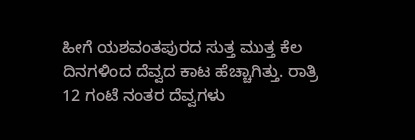ಹೀಗೆ ಯಶವಂತಪುರದ ಸುತ್ತ ಮುತ್ತ ಕೆಲ ದಿನಗಳಿಂದ ದೆವ್ವದ ಕಾಟ ಹೆಚ್ಚಾಗಿತ್ತು. ರಾತ್ರಿ 12 ಗಂಟೆ ನಂತರ ದೆವ್ವಗಳು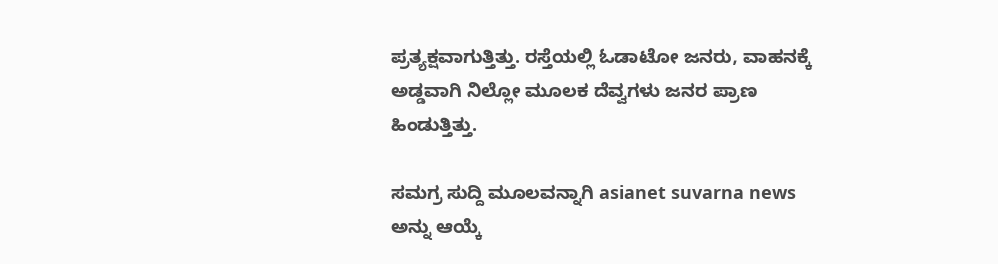ಪ್ರತ್ಯಕ್ಷವಾಗುತ್ತಿತ್ತು. ರಸ್ತೆಯಲ್ಲಿ ಓಡಾಟೋ ಜನರು, ವಾಹನಕ್ಕೆ ಅಡ್ಡವಾಗಿ ನಿಲ್ಲೋ ಮೂಲಕ ದೆವ್ವಗಳು ಜನರ ಪ್ರಾಣ ಹಿಂಡುತ್ತಿತ್ತು.

ಸಮಗ್ರ ಸುದ್ದಿ ಮೂಲವನ್ನಾಗಿ asianet suvarna news ಅನ್ನು ಆಯ್ಕೆ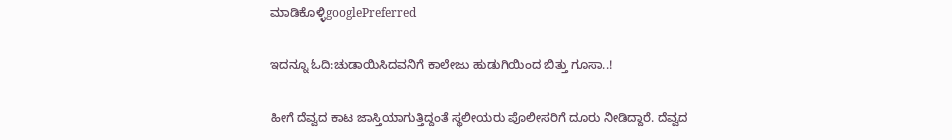ಮಾಡಿಕೊಳ್ಳಿgooglePreferred

ಇದನ್ನೂ ಓದಿ:ಚುಡಾಯಿಸಿದವನಿಗೆ ಕಾಲೇಜು ಹುಡುಗಿಯಿಂದ ಬಿತ್ತು ಗೂಸಾ..!

ಹೀಗೆ ದೆವ್ವದ ಕಾಟ ಜಾಸ್ತಿಯಾಗುತ್ತಿದ್ದಂತೆ ಸ್ಥಲೀಯರು ಪೊಲೀಸರಿಗೆ ದೂರು ನೀಡಿದ್ದಾರೆ. ದೆವ್ವದ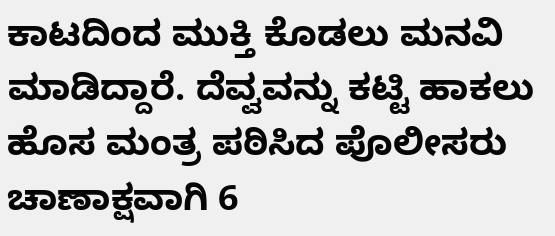ಕಾಟದಿಂದ ಮುಕ್ತಿ ಕೊಡಲು ಮನವಿ ಮಾಡಿದ್ದಾರೆ. ದೆವ್ವವನ್ನು ಕಟ್ಟಿ ಹಾಕಲು ಹೊಸ ಮಂತ್ರ ಪಠಿಸಿದ ಪೊಲೀಸರು ಚಾಣಾಕ್ಷವಾಗಿ 6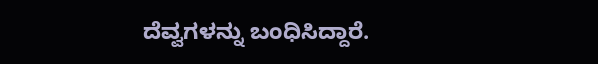ದೆವ್ವಗಳನ್ನು ಬಂಧಿಸಿದ್ದಾರೆ.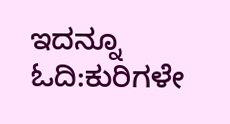ಇದನ್ನೂ ಓದಿ:ಕುರಿಗಳೇ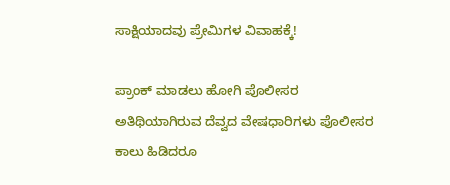ಸಾಕ್ಷಿಯಾದವು ಪ್ರೇಮಿಗಳ ವಿವಾಹಕ್ಕೆ!

ಪ್ರಾಂಕ್ ಮಾಡಲು ಹೋಗಿ ಪೊಲೀಸರ ಅತಿಥಿಯಾಗಿರುವ ದೆವ್ವದ ವೇಷಧಾರಿಗಳು ಪೊಲೀಸರ ಕಾಲು ಹಿಡಿದರೂ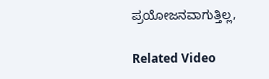ಪ್ರಯೋಜನವಾಗುತ್ತಿಲ್ಲ,

Related Video